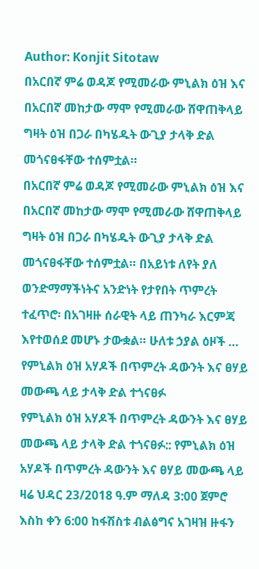Author: Konjit Sitotaw
በአርበኛ ምሬ ወዳጆ የሚመራው ምኒልክ ዕዝ እና በአርበኛ መከታው ማሞ የሚመራው ሸዋጠቅላይ ግዛት ዕዝ በጋራ በካሄዱት ውጊያ ታላቅ ድል መጎናፀፋቸው ተሰምቷል።
በአርበኛ ምሬ ወዳጆ የሚመራው ምኒልክ ዕዝ እና በአርበኛ መከታው ማሞ የሚመራው ሸዋጠቅላይ ግዛት ዕዝ በጋራ በካሄዱት ውጊያ ታላቅ ድል መጎናፀፋቸው ተሰምቷል። በአይነቱ ለየት ያለ ወንድማማችነትና አንድነት የታየበት ጥምረት ተፈጥሮ፡ በአገዛዙ ሰራዊት ላይ ጠንካራ እርምጃ እየተወሰደ መሆኑ ታውቋል። ሁለቱ ኃያል ዕዞች …
የምኒልክ ዕዝ አሃዶች በጥምረት ዳውንት እና ፀሃይ መውጫ ላይ ታላቅ ድል ተጎናፀፉ
የምኒልክ ዕዝ አሃዶች በጥምረት ዳውንት እና ፀሃይ መውጫ ላይ ታላቅ ድል ተጎናፀፉ:: የምኒልክ ዕዝ አሃዶች በጥምረት ዳውንት እና ፀሃይ መውጫ ላይ ዛሬ ህዳር 23/2018 ዓ.ም ማለዳ 3:00 ጀምሮ እስከ ቀን 6:00 ከፋሽስቱ ብልፅግና አገዛዝ ዙፋን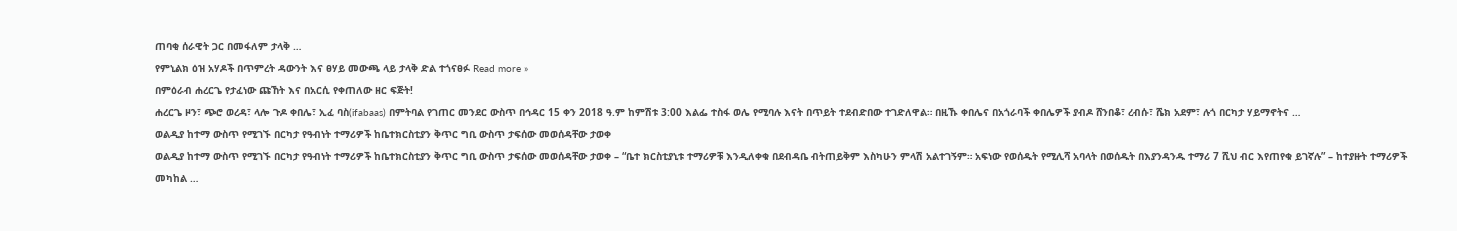ጠባቂ ሰራዊት ጋር በመፋለም ታላቅ …
የምኒልክ ዕዝ አሃዶች በጥምረት ዳውንት እና ፀሃይ መውጫ ላይ ታላቅ ድል ተጎናፀፉ Read more »
በምዕራብ ሐረርጌ የታፈነው ጩኸት እና በአርሲ የቀጠለው ዘር ፍጅት!
ሐረርጌ ዞን፣ ጭሮ ወረዳ፣ ላሎ ጉዶ ቀበሌ፣ ኢፈ ባስ(ifabaas) በምትባል የገጠር መንደር ውስጥ በኅዳር 15 ቀን 2018 ዓ.ም ከምሽቱ 3:00 እልፌ ተስፋ ወሌ የሚባሉ እናት በጥይት ተደብድበው ተገድለዋል። በዚኹ ቀበሌና በአጎራባች ቀበሌዎች ያብዶ ሸንበቆ፣ ረብሱ፣ ሼክ አደም፣ ሉጎ በርካታ ሃይማኖትና …
ወልዲያ ከተማ ውስጥ የሚገኙ በርካታ የዓብነት ተማሪዎች ከቤተክርስቲያን ቅጥር ግቢ ውስጥ ታፍሰው መወሰዳቸው ታወቀ
ወልዲያ ከተማ ውስጥ የሚገኙ በርካታ የዓብነት ተማሪዎች ከቤተክርስቲያን ቅጥር ግቢ ውስጥ ታፍሰው መወሰዳቸው ታወቀ – “ቤተ ክርስቲያኒቱ ተማሪዎቹ እንዲለቀቁ በደብዳቤ ብትጠይቅም እስካሁን ምላሽ አልተገኝም። አፍነው የወሰዱት የሚሊሻ አባላት በወሰዱት በእያንዳንዱ ተማሪ 7 ሺህ ብር እየጠየቁ ይገኛሉ” – ከተያዙት ተማሪዎች መካከል …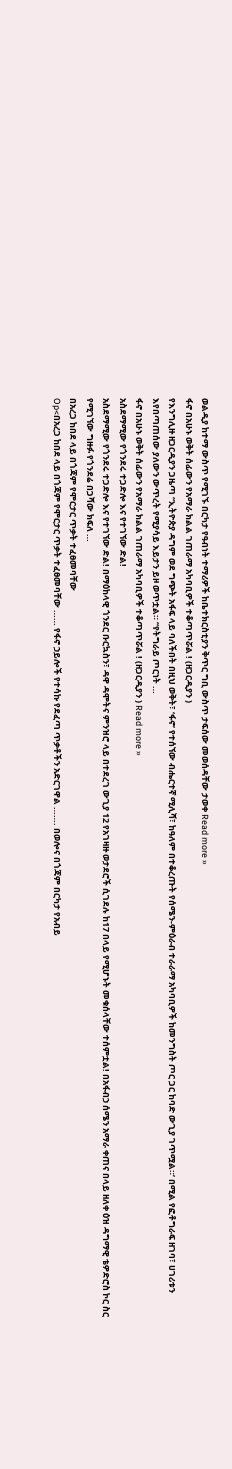ወልዲያ ከተማ ውስጥ የሚገኙ በርካታ የዓብነት ተማሪዎች ከቤተክርስቲያን ቅጥር ግቢ ውስጥ ታፍሰው መወሰዳቸው ታወቀ Read more »
ፋኖ በአሁኑ ወቅት ሰፊውን የአማራ ክልል ገጠራማ አካባቢዎች ተቆጣጥሯል ! (ዘጋርዲያን )
የእንግሊዙ ዘጋርዲያን ጋዜጣ “ኢትዮጵያ ዳግም ወደ ግጭት አፋፍ ላይ ባለችበት በዚህ ወቅት፣ ‘ፋኖ’ የተሰኘው ብሔርተኛ ሚሊሻ፣ ከዓለም በተቆረጡት የሰሜን-ምዕራብ ተራራማ አካባቢዎች ከመንግስት ጦር ጋር ከባድ ውጊያ ገጥሟል።’ በሚል የፎቶግራፍ ዘገባ፣ ሀገሪቱን እየበጣጠሰው ያለውን ውጥረት የሚያሳይ እይታን ይዞ ወጥቷል። “የትግራይ ጦርነት …
ፋኖ በአሁኑ ወቅት ሰፊውን የአማራ ክልል ገጠራማ አካባቢዎች ተቆጣጥሯል ! (ዘጋርዲያን ) Read more »
አስደማሚው የጎንደሩ ተጋድሎ እና የተገኘው ድል!
አስደማሚው የጎንደሩ ተጋድሎ እና የተገኘው ድል! በማዕከላዊ ጎንደር ቡርኳስን፣ ዳዋ ዳሞትና ምንዝሮ ላይ በተደረገ ውጊያ 12 የአገዛዙ ወታደሮች ሲገደሉ ከ17 በላይ የሚሆኑት መቁሰላቸው ተሰምቷል! በአፋብኃ ሰሜን አማራ ቀጠና በላይ ዘለቀ ዕዝ ዳግማዊ ቴዎድሮስ ኮር ስር የሚገኘው ግዙፉ የጎንደሬ በጋሻው ክፍለ …
በአረጋ ከበደ ላይ በጎጃም የሞርታር ጥቃት ተፈፀመባቸው
Op<በአረጋ ከበደ ላይ በጎጃም የሞርታር ጥቃት ተፈፀመባቸው …… የፋኖ ኃይሎች የተሳኩ የደፈጣ ጥቃቶችን አድርገዋል ……. በወሎና በጎጃም በርካታ የአብይ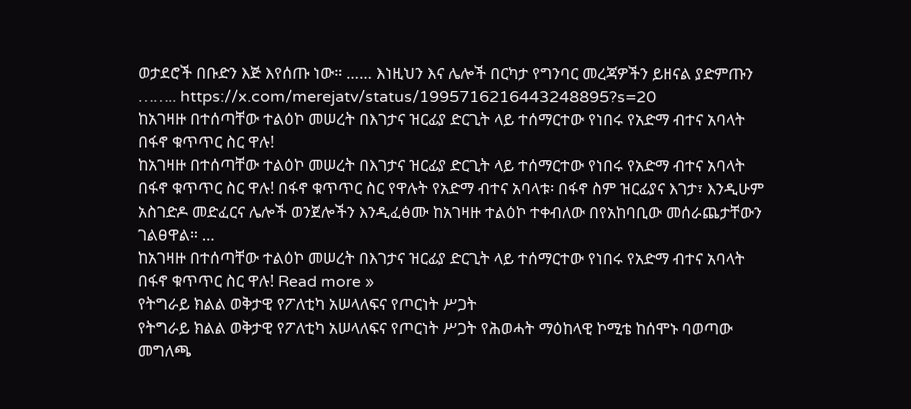ወታደሮች በቡድን እጅ እየሰጡ ነው። …… እነዚህን እና ሌሎች በርካታ የግንባር መረጃዎችን ይዘናል ያድምጡን …….. https://x.com/merejatv/status/1995716216443248895?s=20
ከአገዛዙ በተሰጣቸው ተልዕኮ መሠረት በእገታና ዝርፊያ ድርጊት ላይ ተሰማርተው የነበሩ የአድማ ብተና አባላት በፋኖ ቁጥጥር ስር ዋሉ!
ከአገዛዙ በተሰጣቸው ተልዕኮ መሠረት በእገታና ዝርፊያ ድርጊት ላይ ተሰማርተው የነበሩ የአድማ ብተና አባላት በፋኖ ቁጥጥር ስር ዋሉ! በፋኖ ቁጥጥር ስር የዋሉት የአድማ ብተና አባላቱ፡ በፋኖ ስም ዝርፊያና እገታ፣ እንዲሁም አስገድዶ መድፈርና ሌሎች ወንጀሎችን እንዲፈፅሙ ከአገዛዙ ተልዕኮ ተቀብለው በየአከባቢው መሰራጨታቸውን ገልፀዋል። …
ከአገዛዙ በተሰጣቸው ተልዕኮ መሠረት በእገታና ዝርፊያ ድርጊት ላይ ተሰማርተው የነበሩ የአድማ ብተና አባላት በፋኖ ቁጥጥር ስር ዋሉ! Read more »
የትግራይ ክልል ወቅታዊ የፖለቲካ አሠላለፍና የጦርነት ሥጋት
የትግራይ ክልል ወቅታዊ የፖለቲካ አሠላለፍና የጦርነት ሥጋት የሕወሓት ማዕከላዊ ኮሚቴ ከሰሞኑ ባወጣው መግለጫ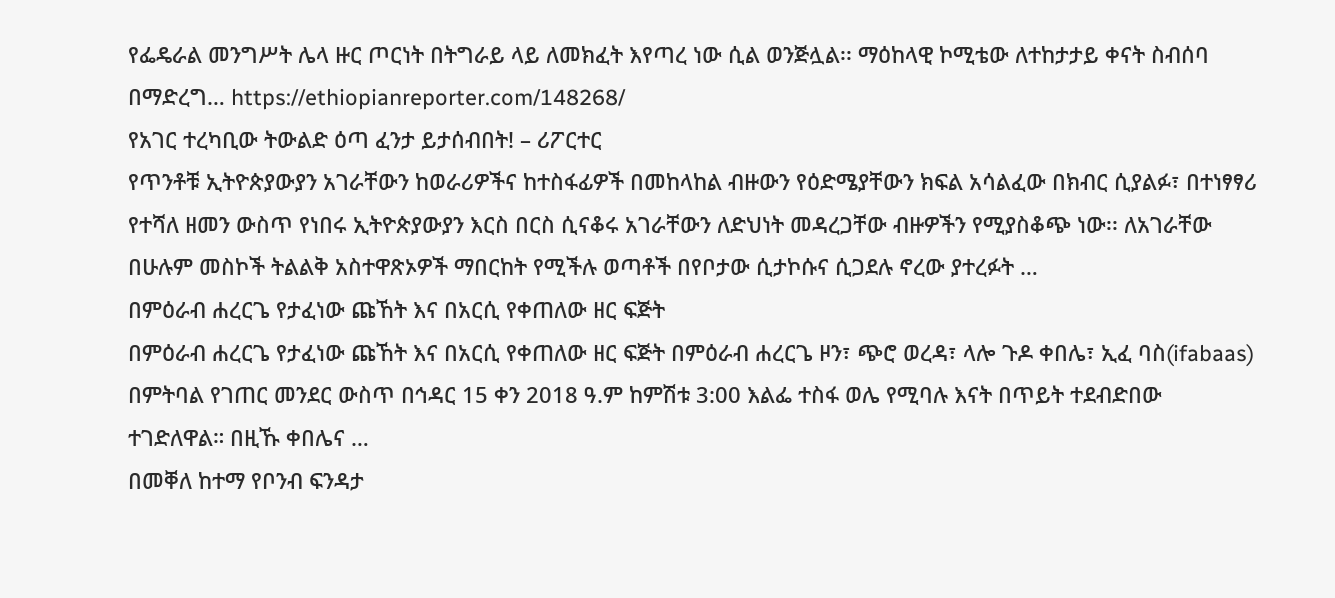የፌዴራል መንግሥት ሌላ ዙር ጦርነት በትግራይ ላይ ለመክፈት እየጣረ ነው ሲል ወንጅሏል፡፡ ማዕከላዊ ኮሚቴው ለተከታታይ ቀናት ስብሰባ በማድረግ… https://ethiopianreporter.com/148268/
የአገር ተረካቢው ትውልድ ዕጣ ፈንታ ይታሰብበት! – ሪፖርተር
የጥንቶቹ ኢትዮጵያውያን አገራቸውን ከወራሪዎችና ከተስፋፊዎች በመከላከል ብዙውን የዕድሜያቸውን ክፍል አሳልፈው በክብር ሲያልፉ፣ በተነፃፃሪ የተሻለ ዘመን ውስጥ የነበሩ ኢትዮጵያውያን እርስ በርስ ሲናቆሩ አገራቸውን ለድህነት መዳረጋቸው ብዙዎችን የሚያስቆጭ ነው፡፡ ለአገራቸው በሁሉም መስኮች ትልልቅ አስተዋጽኦዎች ማበርከት የሚችሉ ወጣቶች በየቦታው ሲታኮሱና ሲጋደሉ ኖረው ያተረፉት …
በምዕራብ ሐረርጌ የታፈነው ጩኸት እና በአርሲ የቀጠለው ዘር ፍጅት
በምዕራብ ሐረርጌ የታፈነው ጩኸት እና በአርሲ የቀጠለው ዘር ፍጅት በምዕራብ ሐረርጌ ዞን፣ ጭሮ ወረዳ፣ ላሎ ጉዶ ቀበሌ፣ ኢፈ ባስ(ifabaas) በምትባል የገጠር መንደር ውስጥ በኅዳር 15 ቀን 2018 ዓ.ም ከምሽቱ 3:00 እልፌ ተስፋ ወሌ የሚባሉ እናት በጥይት ተደብድበው ተገድለዋል። በዚኹ ቀበሌና …
በመቐለ ከተማ የቦንብ ፍንዳታ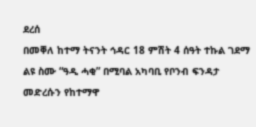ደረሰ
በመቐለ ከተማ ትናንት ኅዳር 18 ምሽት 4 ሰዓት ተኩል ገደማ ልዩ ስሙ “ዓዲ ሓቂ” በሚባል አካባቢ የቦንብ ፍንዳታ መድረሱን የከተማዋ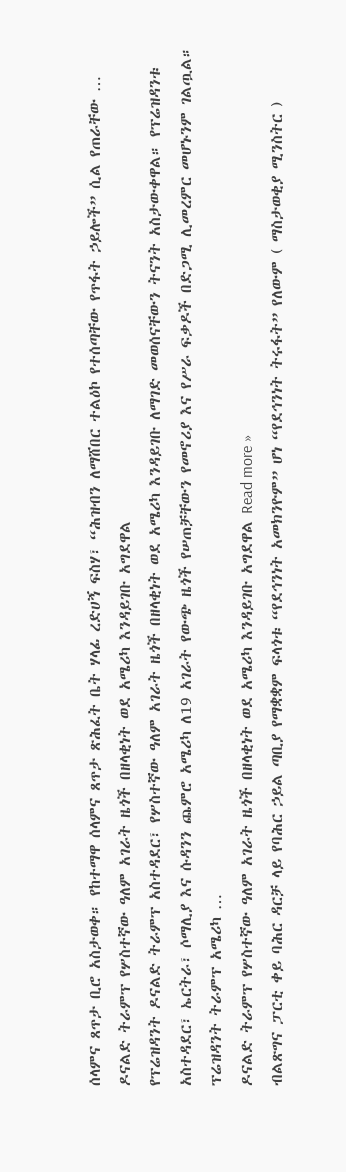ሰላምና ጸጥታ ቢሮ አስታወቀ። የከተማዋ ሰላምና ጸጥታ ጽሕፈት ቤት ሃላፊ ረድሀኝ ፍስሃ፣ “ሕዝብን ለማሸበር ተልዕኮ የተሰጣቸው የጥፋት ኃይሎች” ሲል የጠራቸው …
ዶናልድ ትራምፕ የሦስተኛው ዓለም አገራት ዜጎች በዘላቂነት ወደ አሜሪካ እንዳይገቡ አግደዋል
የፕሬዝዳንት ዶናልድ ትራምፕ አስተዳደር፣ የሦስተኛው ዓለም አገራት ዜጎች በዘላቂነት ወደ አሜሪካ እንዳይገቡ ለማገድ መወሰናቸውን ትናንት አስታውቀዋል። የፕሬዝዳንቱ አስተዳደር፣ ኤርትራ፣ ሶማሊያ እና ሱዳንን ጨምሮ አሜሪካ ለ19 አገራት የውጭ ዜጎች የሠጠቻቸውን የመኖሪያ እና የሥራ ፍቃዶች በድጋሚ ሊመረምር መሆኑንም ገልጧል። ፕሬዝዳንት ትራምፕ አሜሪካ …
ዶናልድ ትራምፕ የሦስተኛው ዓለም አገራት ዜጎች በዘላቂነት ወደ አሜሪካ እንዳይገቡ አግደዋል Read more »
ብልጽግና ፓርቲ ቀይ ባሕር ዳርቻ ላይ የባሕር ኃይል ጣቢያ የማቋቋም ፍላጎቱ “የደኅንነት አመክንዮም” ሆነ “የደኅንነት ትሩፋት” የለውም ( ማስታወቂያ ሚንስትር )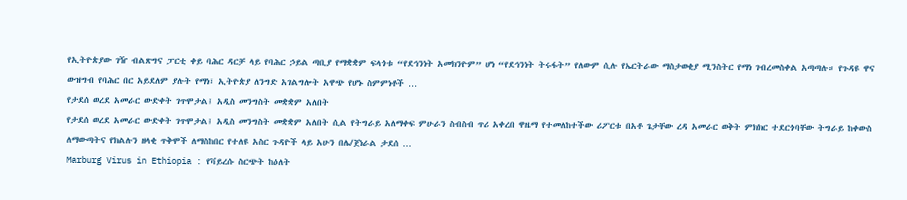የኢትዮጵያው ገዥ ብልጽግና ፓርቲ ቀይ ባሕር ዳርቻ ላይ የባሕር ኃይል ጣቢያ የማቋቋም ፍላጎቱ “የደኅንነት አመክንዮም” ሆነ “የደኅንነት ትሩፋት” የለውም ሲሉ የኤርትራው ማስታወቂያ ሚንስትር የማነ ገብረመስቀል አጣጣሉ። የጉዳዩ ዋና ውዝግብ የባሕር በር አይደለም ያሉት የማነ፣ ኢትዮጵያ ለንግድ አገልግሎት አዋጭ የሆኑ ስምምነቶች …
የታደሰ ወረደ አመራር ውድቀት ገጥሞታል፤ አዲስ መንግስት መቋቋም አለበት
የታደሰ ወረደ አመራር ውድቀት ገጥሞታል፤ አዲስ መንግስት መቋቋም አለበት ሲል የትግራይ አለማቀፍ ምሁራን ስብስብ ጥሪ አቀረበ ዋዜማ የተመለከተችው ሪፖርቱ በአቶ ጌታቸው ረዳ አመራር ወቅት ምክክር ተደርጎባቸው ትግራይ ከቀውስ ለማውጣትና የክልሉን ዘላቂ ጥቅሞች ለማስከበር የተለዩ አስር ጉዳዮች ላይ አሁን በሌ/ጀነራል ታደሰ …
Marburg Virus in Ethiopia : የቫይረሱ ስርጭት ከዕለት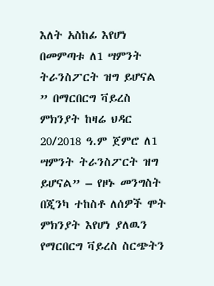እለት አስከፊ እየሆነ በመምጣቱ ለ1 ሣምንት ትራንስፖርት ዝግ ይሆናል
” በማርበርግ ቫይረስ ምክንያት ከዛሬ ህዳር 20/2018 ዓ.ም ጀምሮ ለ1 ሣምንት ትራንስፖርት ዝግ ይሆናል” – የዞኑ መንግስት በጂንካ ተከስቶ ለሰዎች ሞት ምክንያት እየሆነ ያለዉን የማርበርግ ቫይረስ ስርጭትን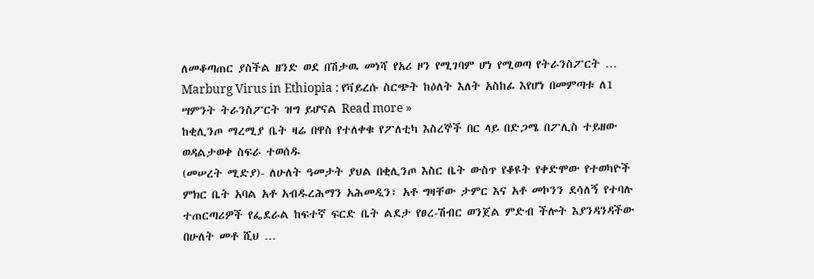ለመቆጣጠር ያስችል ዘንድ ወደ በሽታዉ መነሻ የአሪ ዞን የሚገባም ሆነ የሚወጣ የትራንስፖርት …
Marburg Virus in Ethiopia : የቫይረሱ ስርጭት ከዕለት እለት አስከፊ እየሆነ በመምጣቱ ለ1 ሣምንት ትራንስፖርት ዝግ ይሆናል Read more »
ከቂሊንጦ ማረሚያ ቤት ዛሬ በዋስ የተለቀቁ የፖለቲካ እስረኞች በር ላይ በድጋሜ በፖሊስ ተይዘው ወዳልታወቀ ስፍራ ተወሰዱ
(መሠረት ሚድያ)- ለሁለት ዓመታት ያህል በቂሊንጦ እስር ቤት ውስጥ የቆዩት የቀድሞው የተወካዮች ምክር ቤት አባል አቶ አብዱረሕማን አሕመዲን፣ አቶ ግዛቸው ታምር እና አቶ መኮንን ደሳለኝ የተባሉ ተጠርጣሪዎች የፌደራል ከፍተኛ ፍርድ ቤት ልደታ የፀረ-ሽብር ወንጀል ምድብ ችሎት እያንዳንዳችው በሁለት መቶ ሺህ …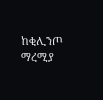ከቂሊንጦ ማረሚያ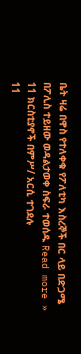ቤት ዛሬ በዋስ የተለቀቁ የፖለቲካ እስረኞች በር ላይ በድጋሜ በፖሊስ ተይዘው ወዳልታወቀ ስፍራ ተወሰዱ Read more »
11 ክርስቲያኖች በምሥ/ አርሲ ተገደሉ
11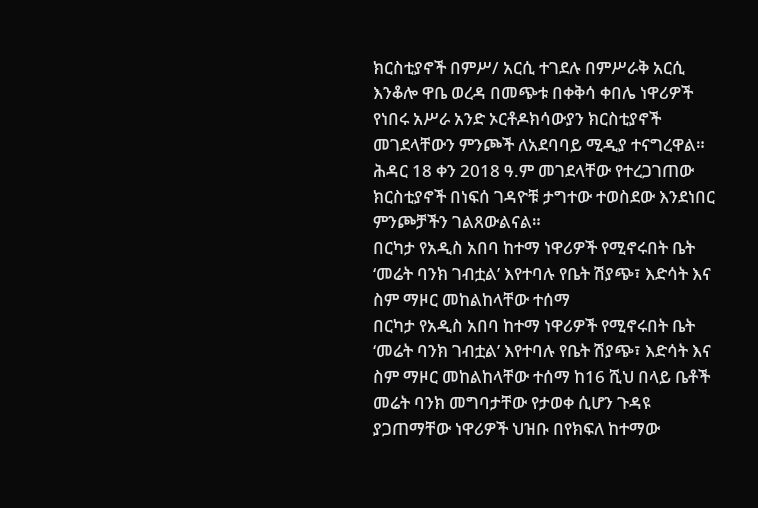ክርስቲያኖች በምሥ/ አርሲ ተገደሉ በምሥራቅ አርሲ እንቆሎ ዋቤ ወረዳ በመጭቱ በቀቅሳ ቀበሌ ነዋሪዎች የነበሩ አሥራ አንድ ኦርቶዶክሳውያን ክርስቲያኖች መገደላቸውን ምንጮች ለአደባባይ ሚዲያ ተናግረዋል። ሕዳር 18 ቀን 2018 ዓ.ም መገደላቸው የተረጋገጠው ክርስቲያኖች በነፍሰ ገዳዮቹ ታግተው ተወስደው እንደነበር ምንጮቻችን ገልጸውልናል።
በርካታ የአዲስ አበባ ከተማ ነዋሪዎች የሚኖሩበት ቤት ‘መሬት ባንክ ገብቷል’ እየተባሉ የቤት ሽያጭ፣ እድሳት እና ስም ማዞር መከልከላቸው ተሰማ
በርካታ የአዲስ አበባ ከተማ ነዋሪዎች የሚኖሩበት ቤት ‘መሬት ባንክ ገብቷል’ እየተባሉ የቤት ሽያጭ፣ እድሳት እና ስም ማዞር መከልከላቸው ተሰማ ከ16 ሺህ በላይ ቤቶች መሬት ባንክ መግባታቸው የታወቀ ሲሆን ጉዳዩ ያጋጠማቸው ነዋሪዎች ህዝቡ በየክፍለ ከተማው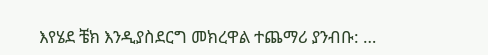እየሄደ ቼክ እንዲያስደርግ መክረዋል ተጨማሪ ያንብቡ: …